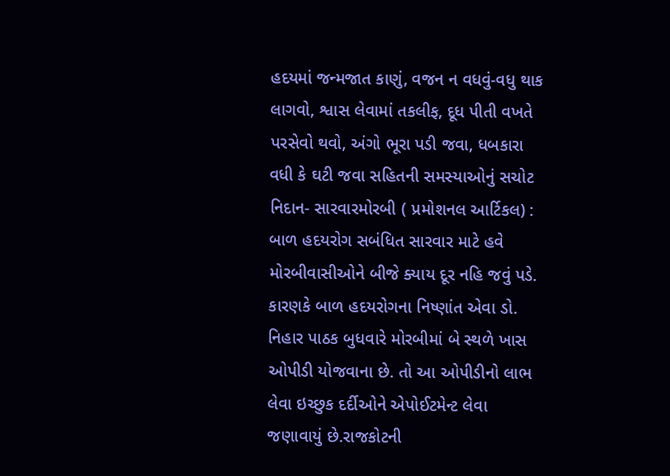હદયમાં જન્મજાત કાણું, વજન ન વધવું-વધુ થાક લાગવો, શ્વાસ લેવામાં તકલીફ, દૂધ પીતી વખતે પરસેવો થવો, અંગો ભૂરા પડી જવા, ધબકારા વધી કે ઘટી જવા સહિતની સમસ્યાઓનું સચોટ નિદાન- સારવારમોરબી ( પ્રમોશનલ આર્ટિકલ) : બાળ હદયરોગ સબંધિત સારવાર માટે હવે મોરબીવાસીઓને બીજે ક્યાય દૂર નહિ જવું પડે. કારણકે બાળ હદયરોગના નિષ્ણાંત એવા ડો. નિહાર પાઠક બુધવારે મોરબીમાં બે સ્થળે ખાસ ઓપીડી યોજવાના છે. તો આ ઓપીડીનો લાભ લેવા ઇચ્છુક દર્દીઓને એપોઈટમેન્ટ લેવા જણાવાયું છે.રાજકોટની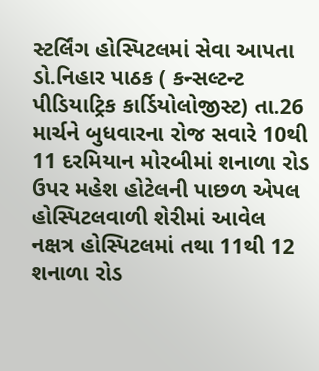સ્ટર્લિંગ હોસ્પિટલમાં સેવા આપતા ડો.નિહાર પાઠક ( કન્સલ્ટન્ટ પીડિયાટ્રિક કાર્ડિયોલોજીસ્ટ) તા.26 માર્ચને બુધવારના રોજ સવારે 10થી 11 દરમિયાન મોરબીમાં શનાળા રોડ ઉપર મહેશ હોટેલની પાછળ એપલ હોસ્પિટલવાળી શેરીમાં આવેલ નક્ષત્ર હોસ્પિટલમાં તથા 11થી 12 શનાળા રોડ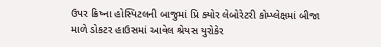ઉપર ક્રિષ્ના હોસ્પિટલની બાજુમાં પ્રિ ક્યોર લેબોરેટરી કોમ્પ્લેક્ષમાં બીજા માળે ડોકટર હાઉસમાં આવેલ શ્રેયસ યુરોકેર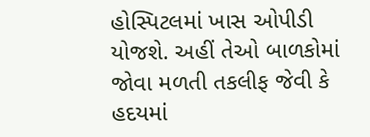હોસ્પિટલમાં ખાસ ઓપીડી યોજશે. અહીં તેઓ બાળકોમાં જોવા મળતી તકલીફ જેવી કે હદયમાં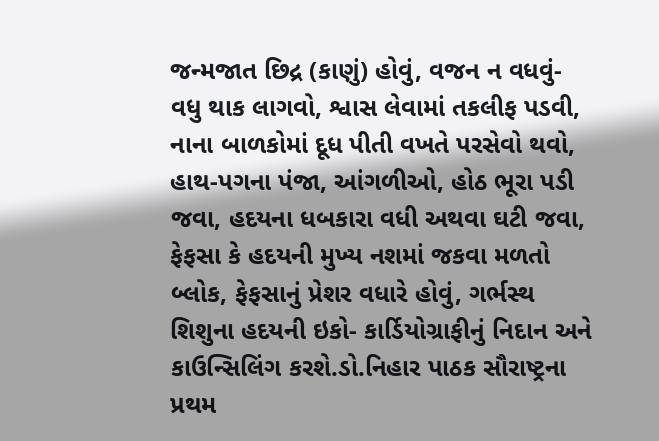જન્મજાત છિદ્ર (કાણું) હોવું, વજન ન વધવું- વધુ થાક લાગવો, શ્વાસ લેવામાં તકલીફ પડવી, નાના બાળકોમાં દૂધ પીતી વખતે પરસેવો થવો, હાથ-પગના પંજા, આંગળીઓ, હોઠ ભૂરા પડી જવા, હદયના ધબકારા વધી અથવા ઘટી જવા, ફેફસા કે હદયની મુખ્ય નશમાં જકવા મળતો બ્લોક, ફેફસાનું પ્રેશર વધારે હોવું, ગર્ભસ્થ શિશુના હદયની ઇકો- કાર્ડિયોગ્રાફીનું નિદાન અને કાઉન્સિલિંગ કરશે.ડો.નિહાર પાઠક સૌરાષ્ટ્રના પ્રથમ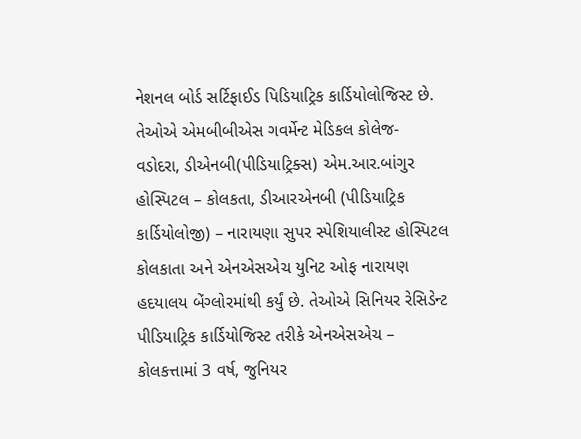નેશનલ બોર્ડ સર્ટિફાઈડ પિડિયાટ્રિક કાર્ડિયોલોજિસ્ટ છે. તેઓએ એમબીબીએસ ગવર્મેન્ટ મેડિકલ કોલેજ- વડોદરા, ડીએનબી(પીડિયાટ્રિક્સ) એમ.આર.બાંગુર હોસ્પિટલ – કોલકતા, ડીઆરએનબી (પીડિયાટ્રિક કાર્ડિયોલોજી) – નારાયણા સુપર સ્પેશિયાલીસ્ટ હોસ્પિટલ કોલકાતા અને એનએસએચ યુનિટ ઓફ નારાયણ હદયાલય બેંગ્લોરમાંથી કર્યું છે. તેઓએ સિનિયર રેસિડેન્ટ પીડિયાટ્રિક કાર્ડિયોજિસ્ટ તરીકે એનએસએચ – કોલકત્તામાં 3 વર્ષ, જુનિયર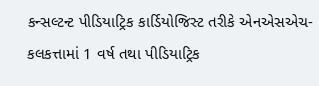કન્સલ્ટન્ટ પીડિયાટ્રિક કાર્ડિયોજિસ્ટ તરીકે એનએસએચ- કલકત્તામાં 1 વર્ષ તથા પીડિયાટ્રિક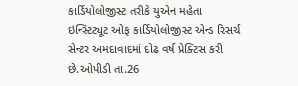કાર્ડિયોલોજીસ્ટ તરીકે યુએન મહેતા ઇન્સ્ટિટ્યૂટ ઓફ કાર્ડિયોલોજીસ્ટ એન્ડ રિસર્ચ સેન્ટર અમદાવાદમાં દોઢ વર્ષ પ્રેક્ટિસ કરી છે.ઓપીડી તા.26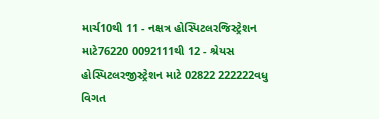માર્ચ10થી 11 - નક્ષત્ર હોસ્પિટલરજિસ્ટ્રેશન માટે76220 0092111થી 12 - શ્રેયસ હોસ્પિટલરજીસ્ટ્રેશન માટે 02822 222222વધુ વિગત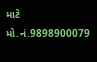માટે મો.નં.9898900079